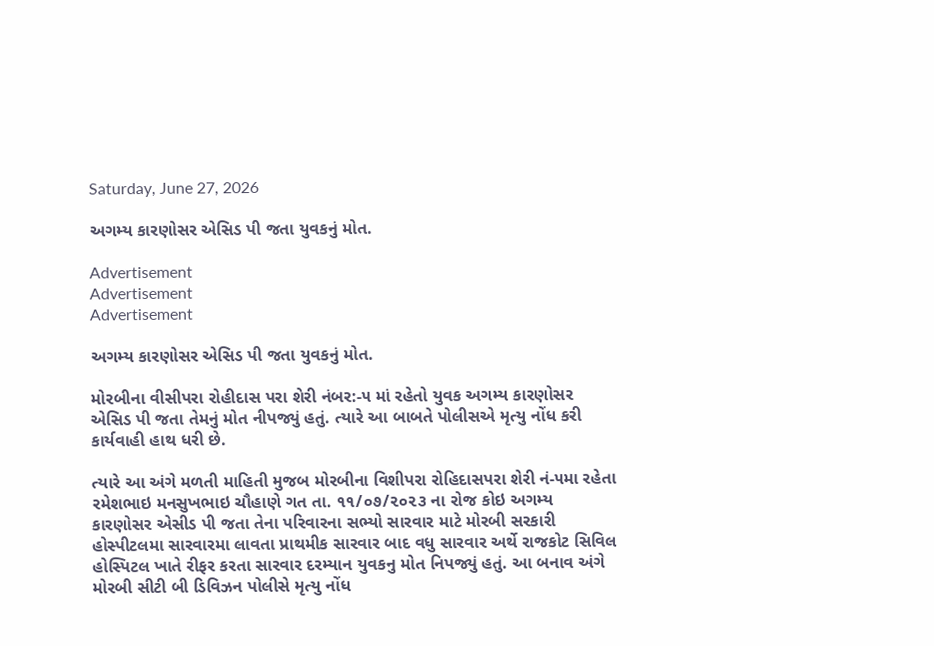Saturday, June 27, 2026

અગમ્ય કારણોસર એસિડ પી જતા યુવકનું મોત.

Advertisement
Advertisement
Advertisement

અગમ્ય કારણોસર એસિડ પી જતા યુવકનું મોત.

મોરબીના વીસીપરા રોહીદાસ પરા શેરી નંબર:-૫ માં રહેતો યુવક અગમ્ય કારણોસર એસિડ પી જતા તેમનું મોત નીપજ્યું હતું. ત્યારે આ બાબતે પોલીસએ મૃત્યુ નોંધ કરી કાર્યવાહી હાથ ધરી છે.

ત્યારે આ અંગે મળતી માહિતી મુજબ મોરબીના વિશીપરા રોહિદાસપરા શેરી નં-૫મા રહેતા રમેશભાઇ મનસુખભાઇ ચૌહાણે ગત તા. ૧૧/૦૭/૨૦૨૩ ના રોજ કોઇ અગમ્ય કારણોસર એસીડ પી જતા તેના પરિવારના સભ્યો સારવાર માટે મોરબી સરકારી હોસ્પીટલમા સારવારમા લાવતા પ્રાથમીક સારવાર બાદ વધુ સારવાર અર્થે રાજકોટ સિવિલ હોસ્પિટલ ખાતે રીફર કરતા સારવાર દરમ્યાન યુવકનુ મોત નિપજ્યું હતું. આ બનાવ અંગે મોરબી સીટી બી ડિવિઝન પોલીસે મૃત્યુ નોંધ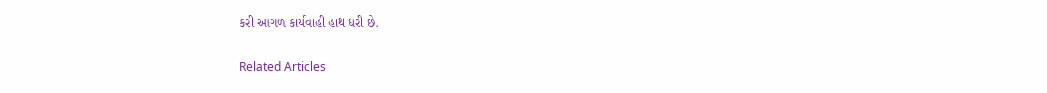કરી આગળ કાર્યવાહી હાથ ધરી છે.

Related Articles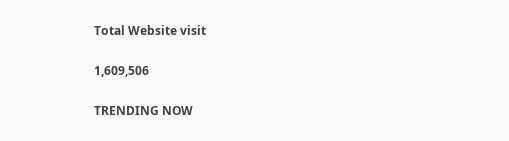Total Website visit

1,609,506

TRENDING NOW